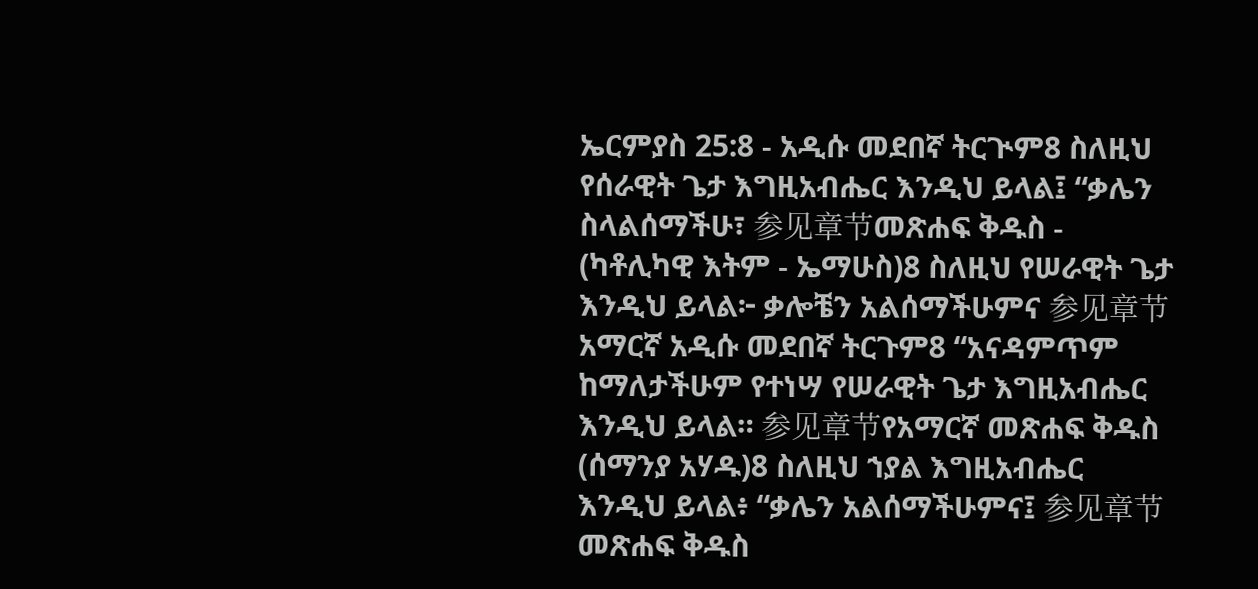ኤርምያስ 25:8 - አዲሱ መደበኛ ትርጒም8 ስለዚህ የሰራዊት ጌታ እግዚአብሔር እንዲህ ይላል፤ “ቃሌን ስላልሰማችሁ፣ 参见章节መጽሐፍ ቅዱስ - (ካቶሊካዊ እትም - ኤማሁስ)8 ስለዚህ የሠራዊት ጌታ እንዲህ ይላል፦ ቃሎቼን አልሰማችሁምና 参见章节አማርኛ አዲሱ መደበኛ ትርጉም8 “አናዳምጥም ከማለታችሁም የተነሣ የሠራዊት ጌታ እግዚአብሔር እንዲህ ይላል። 参见章节የአማርኛ መጽሐፍ ቅዱስ (ሰማንያ አሃዱ)8 ስለዚህ ኀያል እግዚአብሔር እንዲህ ይላል፥ “ቃሌን አልሰማችሁምና፤ 参见章节መጽሐፍ ቅዱስ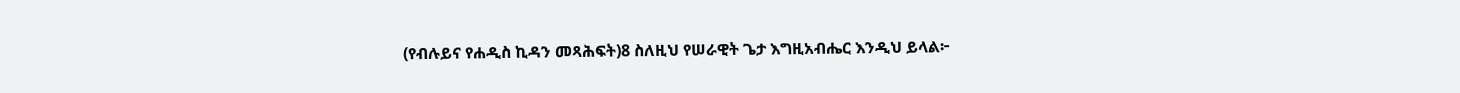(የብሉይና የሐዲስ ኪዳን መጻሕፍት)8 ስለዚህ የሠራዊት ጌታ እግዚአብሔር እንዲህ ይላል፦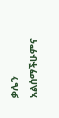ቃሌን አልሰማችሁምና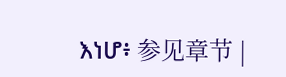እነሆ፥ 参见章节 |